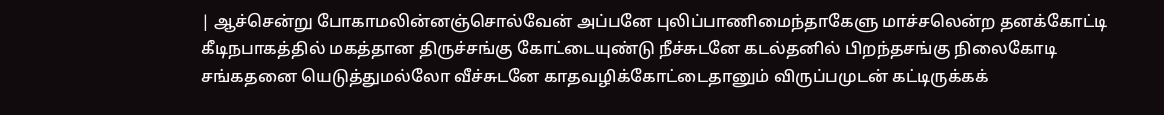| ஆச்சென்று போகாமலின்னஞ்சொல்வேன் அப்பனே புலிப்பாணிமைந்தாகேளு மாச்சலென்ற தனக்கோட்டி கீடிநபாகத்தில் மகத்தான திருச்சங்கு கோட்டையுண்டு நீச்சுடனே கடல்தனில் பிறந்தசங்கு நிலைகோடி சங்கதனை யெடுத்துமல்லோ வீச்சுடனே காதவழிக்கோட்டைதானும் விருப்பமுடன் கட்டிருக்கக்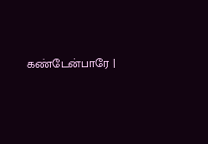கண்டேன்பாரே |